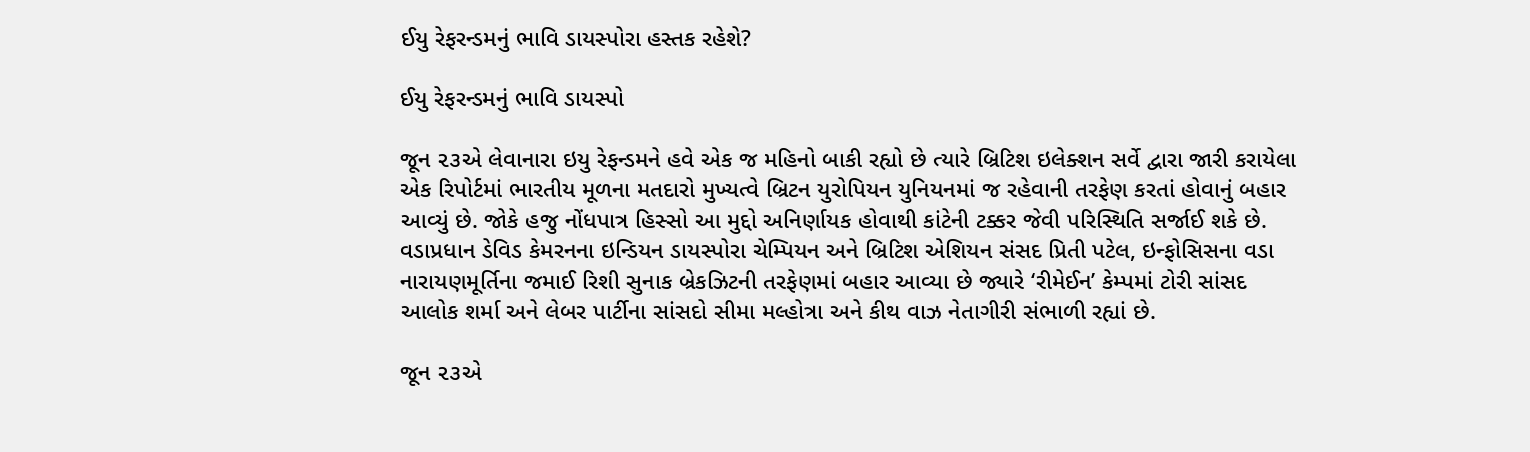ઈયુ રેફરન્ડમનું ભાવિ ડાયસ્પોરા હસ્તક રહેશે?

ઈયુ રેફરન્ડમનું ભાવિ ડાયસ્પો

જૂન ૨૩એ લેવાનારા ઇયુ રેફન્ડમને હવે એક જ મહિનો બાકી રહ્યો છે ત્યારે બ્રિટિશ ઇલેક્શન સર્વે દ્વારા જારી કરાયેલા એક રિપોર્ટમાં ભારતીય મૂળના મતદારો મુખ્યત્વે બ્રિટન યુરોપિયન યુનિયનમાં જ રહેવાની તરફેણ કરતાં હોવાનું બહાર આવ્યું છે. જોકે હજુ નોંધપાત્ર હિસ્સો આ મુદ્દો અનિર્ણાયક હોવાથી કાંટેની ટક્કર જેવી પરિસ્થિતિ સર્જાઈ શકે છે. વડાપ્રધાન ડેવિડ કેમરનના ઇન્ડિયન ડાયસ્પોરા ચેમ્પિયન અને બ્રિટિશ એશિયન સંસદ પ્રિતી પટેલ, ઇન્ફોસિસના વડા નારાયણમૂર્તિના જમાઈ રિશી સુનાક બ્રેકઝિટની તરફેણમાં બહાર આવ્યા છે જ્યારે ‘રીમેઈન’ કેમ્પમાં ટોરી સાંસદ આલોક શર્મા અને લેબર પાર્ટીના સાંસદો સીમા મલ્હોત્રા અને કીથ વાઝ નેતાગીરી સંભાળી રહ્યાં છે.

જૂન ૨૩એ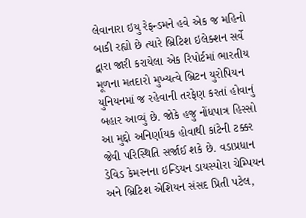લેવાનારા ઇયુ રેફન્ડમને હવે એક જ મહિનો બાકી રહ્યો છે ત્યારે બ્રિટિશ ઇલેક્શન સર્વે દ્વારા જારી કરાયેલા એક રિપોર્ટમાં ભારતીય મૂળના મતદારો મુખ્યત્વે બ્રિટન યુરોપિયન યુનિયનમાં જ રહેવાની તરફેણ કરતાં હોવાનું બહાર આવ્યું છે. જોકે હજુ નોંધપાત્ર હિસ્સો આ મુદ્દો અનિર્ણાયક હોવાથી કાંટેની ટક્કર જેવી પરિસ્થિતિ સર્જાઈ શકે છે. વડાપ્રધાન ડેવિડ કેમરનના ઇન્ડિયન ડાયસ્પોરા ચેમ્પિયન અને બ્રિટિશ એશિયન સંસદ પ્રિતી પટેલ,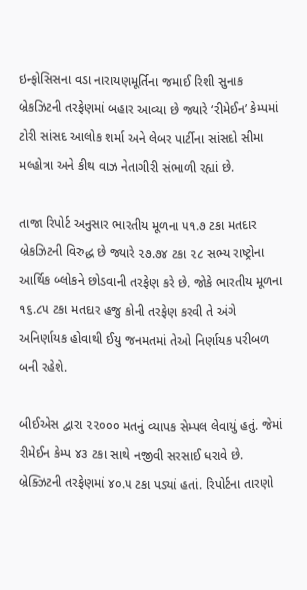ઇન્ફોસિસના વડા નારાયણમૂર્તિના જમાઈ રિશી સુનાક બ્રેકઝિટની તરફેણમાં બહાર આવ્યા છે જ્યારે ‘રીમેઈન’ કેમ્પમાં ટોરી સાંસદ આલોક શર્મા અને લેબર પાર્ટીના સાંસદો સીમા મલ્હોત્રા અને કીથ વાઝ નેતાગીરી સંભાળી રહ્યાં છે.

તાજા રિપોર્ટ અનુસાર ભારતીય મૂળના ૫૧.૭ ટકા મતદાર બ્રેકઝિટની વિરુદ્ધ છે જ્યારે ૨૭.૭૪ ટકા ૨૮ સભ્ય રાષ્ટ્રોના આર્થિક બ્લોકને છોડવાની તરફેણ કરે છે. જોકે ભારતીય મૂળના ૧૬.૮૫ ટકા મતદાર હજુ કોની તરફેણ કરવી તે અંગે અનિર્ણાયક હોવાથી ઈયુ જનમતમાં તેઓ નિર્ણાયક પરીબળ બની રહેશે.

બીઈએસ દ્વારા ૨૨૦૦૦ મતનું વ્યાપક સેમ્પલ લેવાયું હતું. જેમાં રીમેઈન કેમ્પ ૪૩ ટકા સાથે નજીવી સરસાઈ ધરાવે છે. બ્રેક્ઝિટની તરફેણમાં ૪૦.૫ ટકા પડ્યાં હતાં. રિપોર્ટના તારણો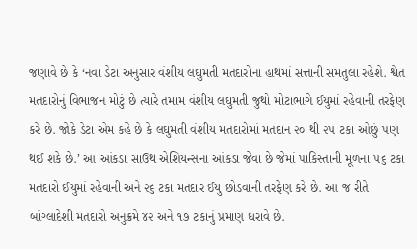જણાવે છે કે ‘નવા ડેટા અનુસાર વંશીય લઘુમતી મતદારોના હાથમાં સત્તાની સમતુલા રહેશે. શ્વેત મતદારોનું વિભાજન મોટું છે ત્યારે તમામ વંશીય લઘુમતી જુથો મોટાભાગે ઈયુમાં રહેવાની તરફેણ કરે છે. જોકે ડેટા એમ કહે છે કે લઘુમતી વંશીય મતદારોમાં મતદાન ૨૦ થી ૨૫ ટકા ઓછું પણ થઈ શકે છે.’ આ આંકડા સાઉથ એશિયન્સના આંકડા જેવા છે જેમાં પાકિસ્તાની મૂળના ૫૬ ટકા મતદારો ઈયુમાં રહેવાની અને ૨૬ ટકા મતદાર ઈયુ છોડવાની તરફેણ કરે છે. આ જ રીતે બાંગ્લાદેશી મતદારો અનુક્રમે ૪૨ અને ૧૭ ટકાનું પ્રમાણ ધરાવે છે.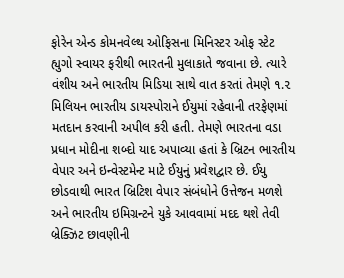ફોરેન એન્ડ કોમનવેલ્થ ઓફિસના મિનિસ્ટર ઓફ સ્ટેટ હ્યુગો સ્વાયર ફરીથી ભારતની મુલાકાતે જવાના છે. ત્યારે વંશીય અને ભારતીય મિડિયા સાથે વાત કરતાં તેમણે ૧.૨ મિલિયન ભારતીય ડાયસ્પોરાને ઈયુમાં રહેવાની તરફેણમાં મતદાન કરવાની અપીલ કરી હતી. તેમણે ભારતના વડા પ્રધાન મોદીના શબ્દો યાદ અપાવ્યા હતાં કે બ્રિટન ભારતીય વેપાર અને ઇન્વેસ્ટમેન્ટ માટે ઈયુનું પ્રવેશદ્વાર છે. ઈયુ છોડવાથી ભારત બ્રિટિશ વેપાર સંબંધોને ઉત્તેજન મળશે અને ભારતીય ઇમિગ્રન્ટને યુકે આવવામાં મદદ થશે તેવી બ્રેક્ઝિટ છાવણીની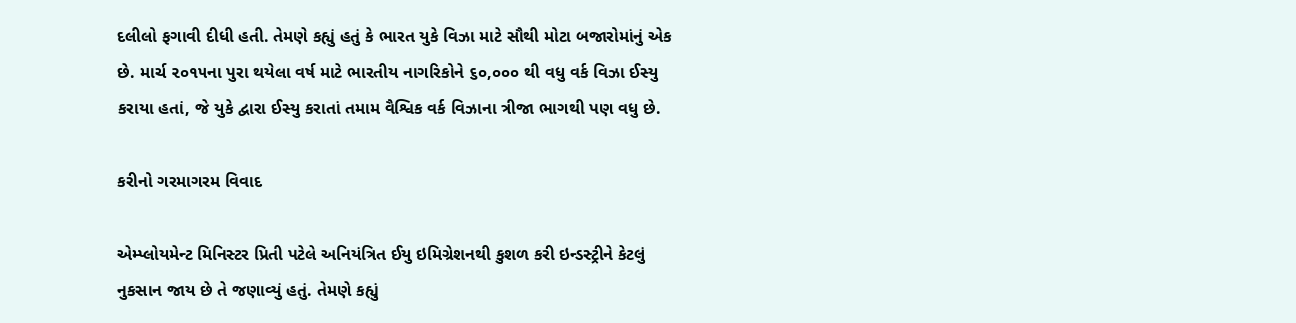દલીલો ફગાવી દીધી હતી. તેમણે કહ્યું હતું કે ભારત યુકે વિઝા માટે સૌથી મોટા બજારોમાંનું એક છે. માર્ચ ૨૦૧૫ના પુરા થયેલા વર્ષ માટે ભારતીય નાગરિકોને ૬૦,૦૦૦ થી વધુ વર્ક વિઝા ઈસ્યુ કરાયા હતાં, જે યુકે દ્વારા ઈસ્યુ કરાતાં તમામ વૈશ્વિક વર્ક વિઝાના ત્રીજા ભાગથી પણ વધુ છે.

કરીનો ગરમાગરમ વિવાદ

એમ્પ્લોયમેન્ટ મિનિસ્ટર પ્રિતી પટેલે અનિયંત્રિત ઈયુ ઇમિગ્રેશનથી કુશળ કરી ઇન્ડસ્ટ્રીને કેટલું નુકસાન જાય છે તે જણાવ્યું હતું. તેમણે કહ્યું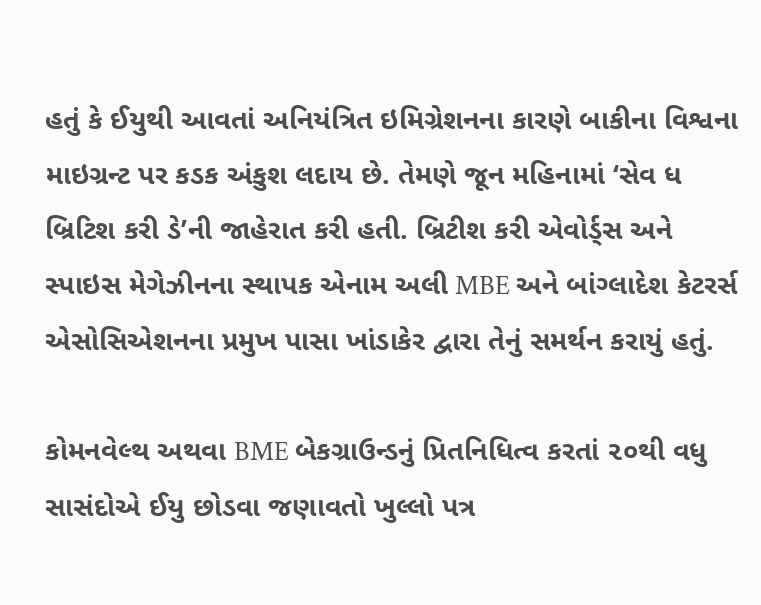હતું કે ઈયુથી આવતાં અનિયંત્રિત ઇમિગ્રેશનના કારણે બાકીના વિશ્વના માઇગ્રન્ટ પર કડક અંકુશ લદાય છે. તેમણે જૂન મહિનામાં ‘સેવ ધ બ્રિટિશ કરી ડે’ની જાહેરાત કરી હતી. બ્રિટીશ કરી એવોર્ડ્સ અને સ્પાઇસ મેગેઝીનના સ્થાપક એનામ અલી MBE અને બાંગ્લાદેશ કેટરર્સ એસોસિએશનના પ્રમુખ પાસા ખાંડાકેર દ્વારા તેનું સમર્થન કરાયું હતું.

કોમનવેલ્થ અથવા BME બેકગ્રાઉન્ડનું પ્રિતનિધિત્વ કરતાં ૨૦થી વધુ સાસંદોએ ઈયુ છોડવા જણાવતો ખુલ્લો પત્ર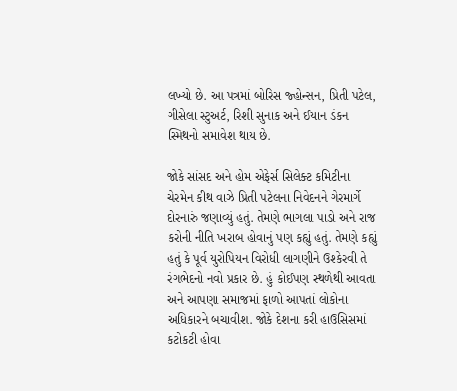લખ્યો છે. આ પત્રમાં બોરિસ જ્હોન્સન, પ્રિતી પટેલ, ગીસેલા સ્ટુઅર્ટ, રિશી સુનાક અને ઈયાન ડંકન સ્મિથનો સમાવેશ થાય છે.

જોકે સાંસદ અને હોમ એફેર્સ સિલેક્ટ કમિટીના ચેરમેન કીથ વાઝે પ્રિતી પટેલના નિવેદનને ગેરમાર્ગે દોરનારું જણાવ્યું હતું. તેમણે ભાગલા પાડો અને રાજ કરોની નીતિ ખરાબ હોવાનું પણ કહ્યું હતું. તેમણે કહ્યું હતું કે પૂર્વ યુરોપિયન વિરોધી લાગણીને ઉશ્કેરવી તે રંગભેદનો નવો પ્રકાર છે. હું કોઈપણ સ્થળેથી આવતા અને આપણા સમાજમાં ફાળો આપતાં લોકોના અધિકારને બચાવીશ. જોકે દેશના કરી હાઉસિસમાં કટોકટી હોવા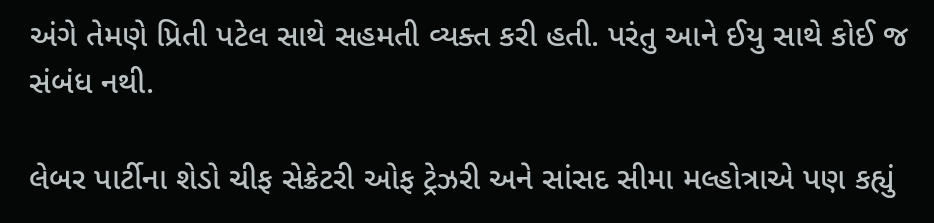અંગે તેમણે પ્રિતી પટેલ સાથે સહમતી વ્યક્ત કરી હતી. પરંતુ આને ઈયુ સાથે કોઈ જ સંબંધ નથી.

લેબર પાર્ટીના શેડો ચીફ સેક્રેટરી ઓફ ટ્રેઝરી અને સાંસદ સીમા મલ્હોત્રાએ પણ કહ્યું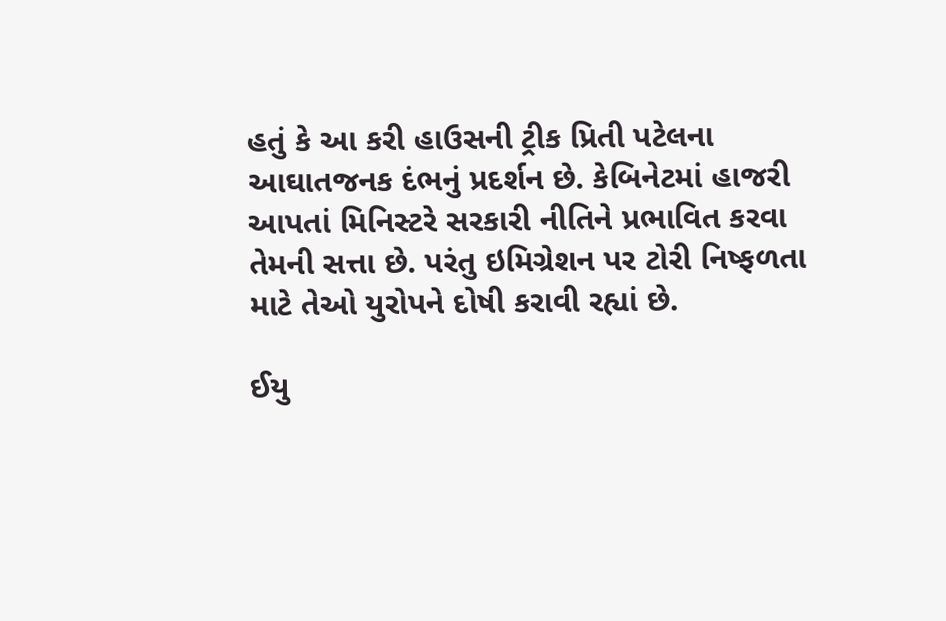હતું કે આ કરી હાઉસની ટ્રીક પ્રિતી પટેલના આઘાતજનક દંભનું પ્રદર્શન છે. કેબિનેટમાં હાજરી આપતાં મિનિસ્ટરે સરકારી નીતિને પ્રભાવિત કરવા તેમની સત્તા છે. પરંતુ ઇમિગ્રેશન પર ટોરી નિષ્ફળતા માટે તેઓ યુરોપને દોષી કરાવી રહ્યાં છે.

ઈયુ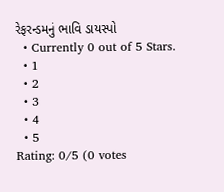રેફરન્ડમનું ભાવિ ડાયસ્પો
  • Currently 0 out of 5 Stars.
  • 1
  • 2
  • 3
  • 4
  • 5
Rating: 0/5 (0 votes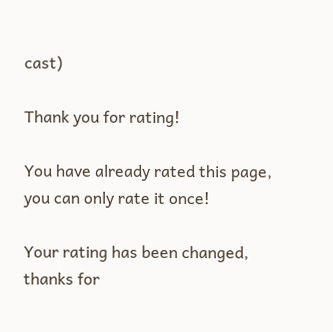cast)

Thank you for rating!

You have already rated this page, you can only rate it once!

Your rating has been changed, thanks for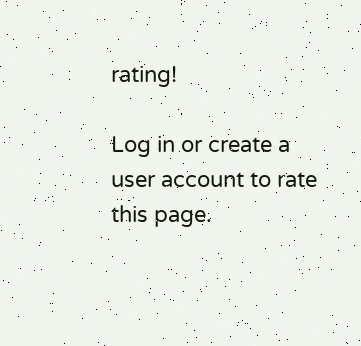rating!

Log in or create a user account to rate this page.